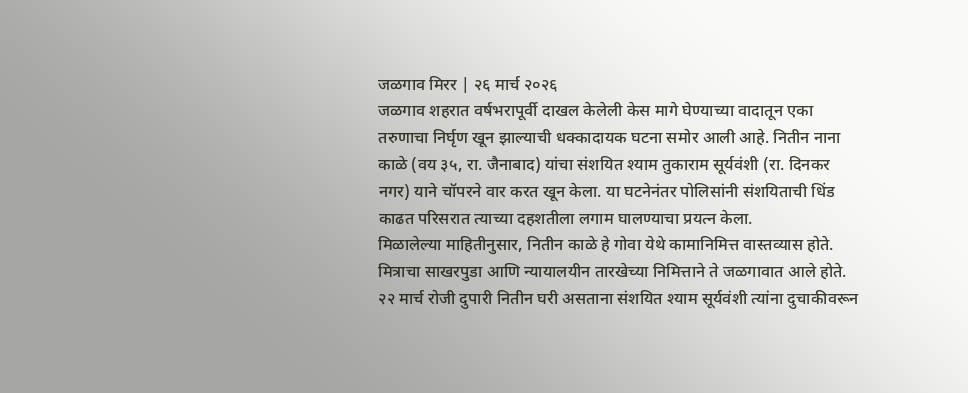जळगाव मिरर | २६ मार्च २०२६
जळगाव शहरात वर्षभरापूर्वी दाखल केलेली केस मागे घेण्याच्या वादातून एका तरुणाचा निर्घृण खून झाल्याची धक्कादायक घटना समोर आली आहे. नितीन नाना काळे (वय ३५, रा. जैनाबाद) यांचा संशयित श्याम तुकाराम सूर्यवंशी (रा. दिनकर नगर) याने चॉपरने वार करत खून केला. या घटनेनंतर पोलिसांनी संशयिताची धिंड काढत परिसरात त्याच्या दहशतीला लगाम घालण्याचा प्रयत्न केला.
मिळालेल्या माहितीनुसार, नितीन काळे हे गोवा येथे कामानिमित्त वास्तव्यास होते. मित्राचा साखरपुडा आणि न्यायालयीन तारखेच्या निमित्ताने ते जळगावात आले होते. २२ मार्च रोजी दुपारी नितीन घरी असताना संशयित श्याम सूर्यवंशी त्यांना दुचाकीवरून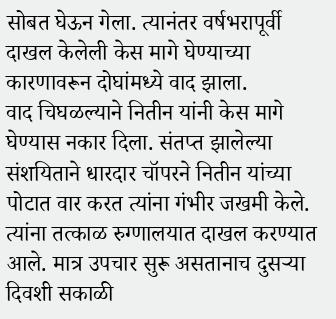सोबत घेऊन गेला. त्यानंतर वर्षभरापूर्वी दाखल केलेली केस मागे घेण्याच्या कारणावरून दोघांमध्ये वाद झाला.
वाद चिघळल्याने नितीन यांनी केस मागे घेण्यास नकार दिला. संतप्त झालेल्या संशयिताने धारदार चॉपरने नितीन यांच्या पोटात वार करत त्यांना गंभीर जखमी केले. त्यांना तत्काळ रुग्णालयात दाखल करण्यात आले. मात्र उपचार सुरू असतानाच दुसऱ्या दिवशी सकाळी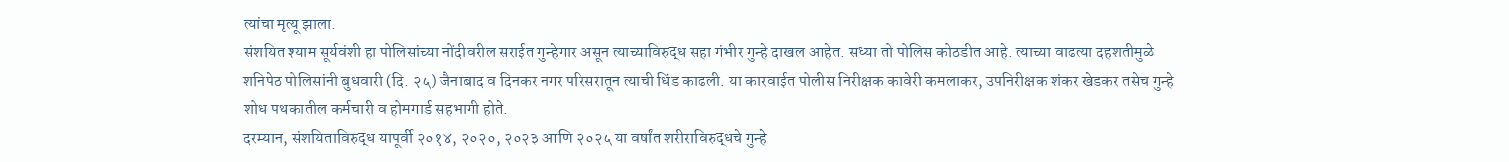त्यांचा मृत्यू झाला.
संशयित श्याम सूर्यवंशी हा पोलिसांच्या नोंदीवरील सराईत गुन्हेगार असून त्याच्याविरुद्ध सहा गंभीर गुन्हे दाखल आहेत. सध्या तो पोलिस कोठडीत आहे. त्याच्या वाढत्या दहशतीमुळे शनिपेठ पोलिसांनी बुधवारी (दि. २५) जैनाबाद व दिनकर नगर परिसरातून त्याची धिंड काढली. या कारवाईत पोलीस निरीक्षक कावेरी कमलाकर, उपनिरीक्षक शंकर खेडकर तसेच गुन्हे शोध पथकातील कर्मचारी व होमगार्ड सहभागी होते.
दरम्यान, संशयिताविरुद्ध यापूर्वी २०१४, २०२०, २०२३ आणि २०२५ या वर्षांत शरीराविरुद्धचे गुन्हे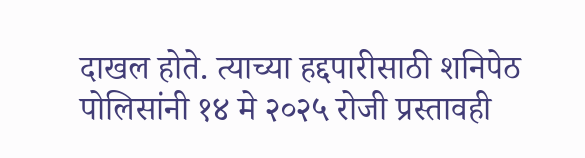दाखल होते. त्याच्या हद्दपारीसाठी शनिपेठ पोलिसांनी १४ मे २०२५ रोजी प्रस्तावही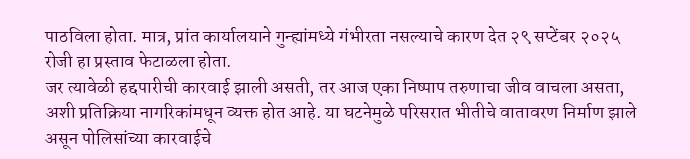पाठविला होता. मात्र, प्रांत कार्यालयाने गुन्ह्यांमध्ये गंभीरता नसल्याचे कारण देत २९ सप्टेंबर २०२५ रोजी हा प्रस्ताव फेटाळला होता.
जर त्यावेळी हद्दपारीची कारवाई झाली असती, तर आज एका निष्पाप तरुणाचा जीव वाचला असता, अशी प्रतिक्रिया नागरिकांमधून व्यक्त होत आहे. या घटनेमुळे परिसरात भीतीचे वातावरण निर्माण झाले असून पोलिसांच्या कारवाईचे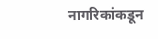नागरिकांकडून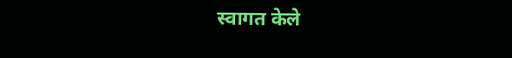स्वागत केले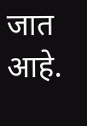जात आहे.